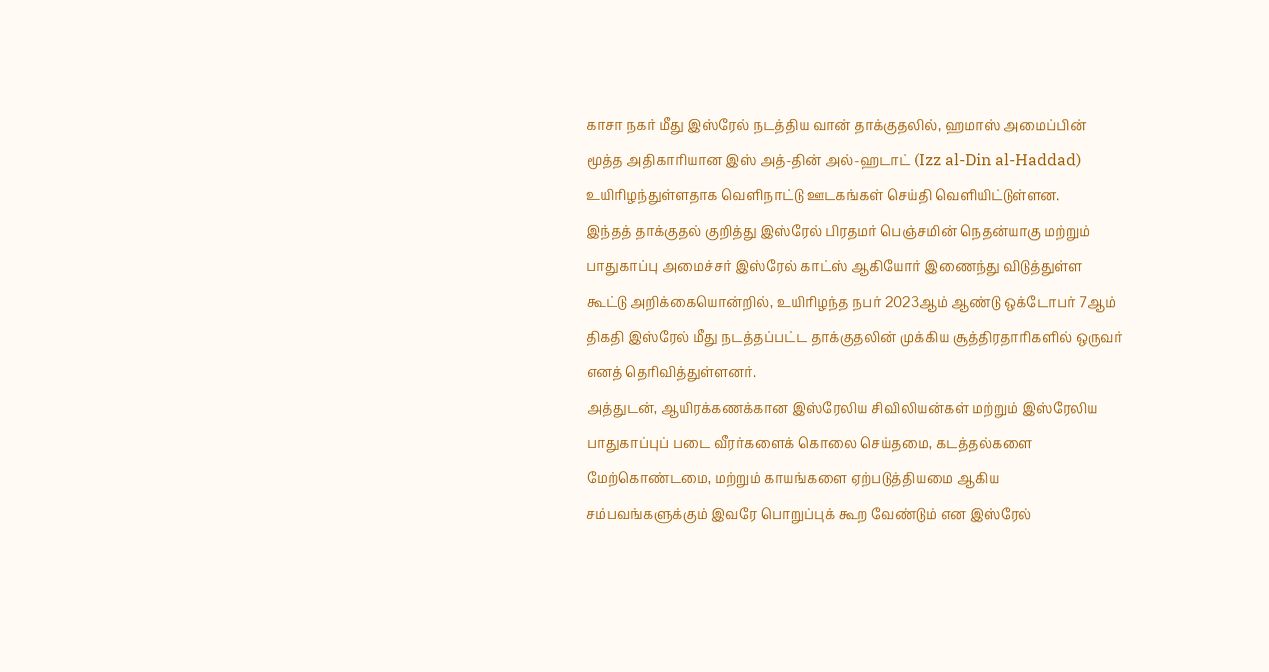காசா நகர் மீது இஸ்ரேல் நடத்திய வான் தாக்குதலில், ஹமாஸ் அமைப்பின் மூத்த அதிகாரியான இஸ் அத்-தின் அல்-ஹடாட் (Izz al-Din al-Haddad) உயிரிழந்துள்ளதாக வெளிநாட்டு ஊடகங்கள் செய்தி வெளியிட்டுள்ளன.
இந்தத் தாக்குதல் குறித்து இஸ்ரேல் பிரதமர் பெஞ்சமின் நெதன்யாகு மற்றும் பாதுகாப்பு அமைச்சர் இஸ்ரேல் காட்ஸ் ஆகியோர் இணைந்து விடுத்துள்ள கூட்டு அறிக்கையொன்றில், உயிரிழந்த நபர் 2023ஆம் ஆண்டு ஒக்டோபர் 7ஆம் திகதி இஸ்ரேல் மீது நடத்தப்பட்ட தாக்குதலின் முக்கிய சூத்திரதாரிகளில் ஒருவர் எனத் தெரிவித்துள்ளனர்.
அத்துடன், ஆயிரக்கணக்கான இஸ்ரேலிய சிவிலியன்கள் மற்றும் இஸ்ரேலிய பாதுகாப்புப் படை வீரர்களைக் கொலை செய்தமை, கடத்தல்களை மேற்கொண்டமை, மற்றும் காயங்களை ஏற்படுத்தியமை ஆகிய சம்பவங்களுக்கும் இவரே பொறுப்புக் கூற வேண்டும் என இஸ்ரேல்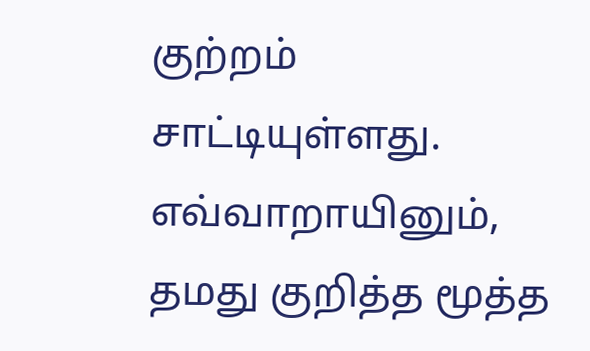குற்றம் சாட்டியுள்ளது.
எவ்வாறாயினும், தமது குறித்த மூத்த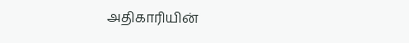அதிகாரியின்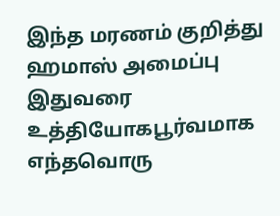இந்த மரணம் குறித்து ஹமாஸ் அமைப்பு இதுவரை உத்தியோகபூர்வமாக எந்தவொரு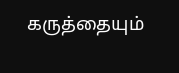கருத்தையும்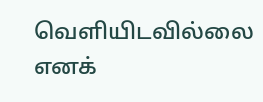வெளியிடவில்லை எனக்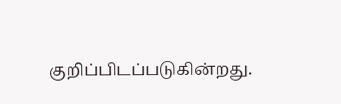குறிப்பிடப்படுகின்றது.